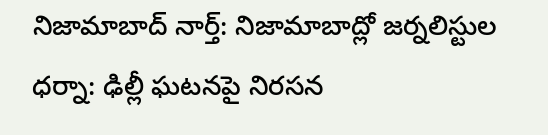నిజామాబాద్ నార్త్: నిజామాబాద్లో జర్నలిస్టుల ధర్నా: ఢిల్లీ ఘటనపై నిరసన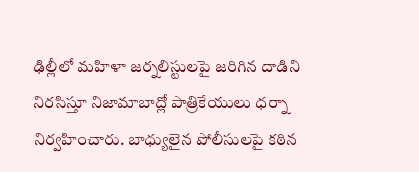ఢిల్లీలో మహిళా జర్నలిస్టులపై జరిగిన దాడిని నిరసిస్తూ నిజామాబాద్లో పాత్రికేయులు ధర్నా నిర్వహించారు. బాధ్యులైన పోలీసులపై కఠిన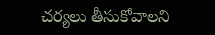చర్యలు తీసుకోవాలని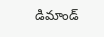డిమాండ్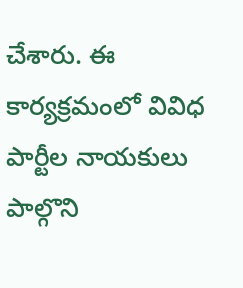చేశారు. ఈ కార్యక్రమంలో వివిధ పార్టీల నాయకులు పాల్గొని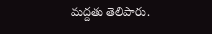మద్దతు తెలిపారు.